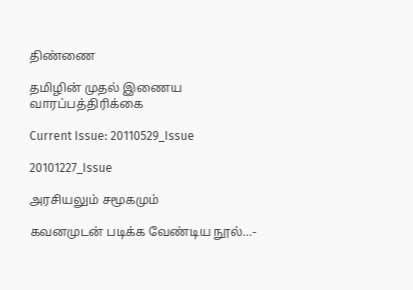திண்ணை

தமிழின் முதல் இணைய வாரப்பத்திரிக்கை

Current Issue: 20110529_Issue

20101227_Issue

அரசியலும் சமூகமும்

கவனமுடன் படிக்க வேண்டிய நூல்…-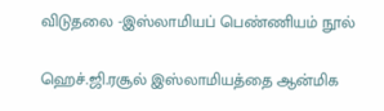விடுதலை -இஸ்லாமியப் பெண்ணியம் நூல்

ஹெச்.ஜி.ரசூல் இஸ்லாமியத்தை ஆன்மிக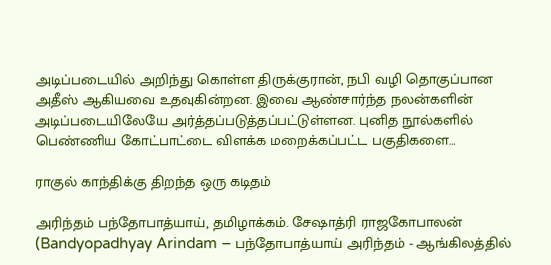அடிப்படையில் அறிந்து கொள்ள திருக்குரான், நபி வழி தொகுப்பான அதீஸ் ஆகியவை உதவுகின்றன. இவை ஆண்சார்ந்த நலன்களின் அடிப்படையிலேயே அர்த்தப்படுத்தப்பட்டுள்ளன. புனித நூல்களில் பெண்ணிய கோட்பாட்டை விளக்க மறைக்கப்பட்ட பகுதிகளை…

ராகுல் காந்திக்கு திறந்த ஒரு கடிதம்

அரிந்தம் பந்தோபாத்யாய், தமிழாக்கம். சேஷாத்ரி ராஜகோபாலன் (Bandyopadhyay Arindam – பந்தோபாத்யாய் அரிந்தம் - ஆங்கிலத்தில்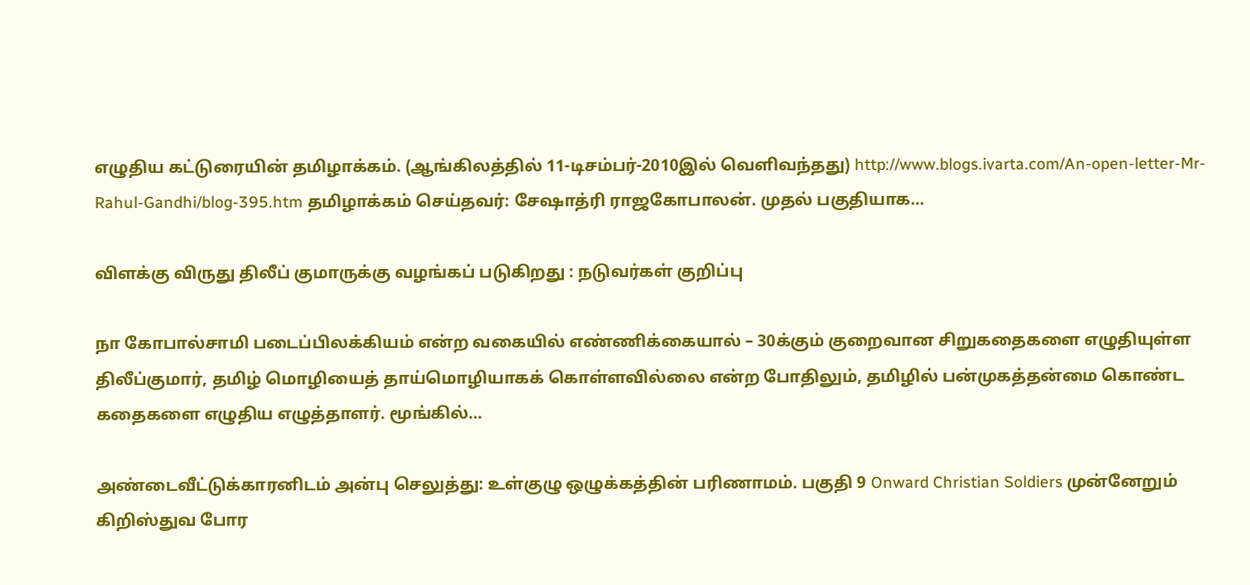எழுதிய கட்டுரையின் தமிழாக்கம். (ஆங்கிலத்தில் 11-டிசம்பர்-2010இல் வெளிவந்தது) http://www.blogs.ivarta.com/An-open-letter-Mr-Rahul-Gandhi/blog-395.htm தமிழாக்கம் செய்தவர்: சேஷாத்ரி ராஜகோபாலன். முதல் பகுதியாக…

விளக்கு விருது திலீப் குமாருக்கு வழங்கப் படுகிறது : நடுவர்கள் குறிப்பு

நா கோபால்சாமி படைப்பிலக்கியம் என்ற வகையில் எண்ணிக்கையால் – 30க்கும் குறைவான சிறுகதைகளை எழுதியுள்ள திலீப்குமார், தமிழ் மொழியைத் தாய்மொழியாகக் கொள்ளவில்லை என்ற போதிலும், தமிழில் பன்முகத்தன்மை கொண்ட கதைகளை எழுதிய எழுத்தாளர். மூங்கில்…

அண்டைவீட்டுக்காரனிடம் அன்பு செலுத்து: உள்குழு ஒழுக்கத்தின் பரிணாமம். பகுதி 9 Onward Christian Soldiers முன்னேறும் கிறிஸ்துவ போர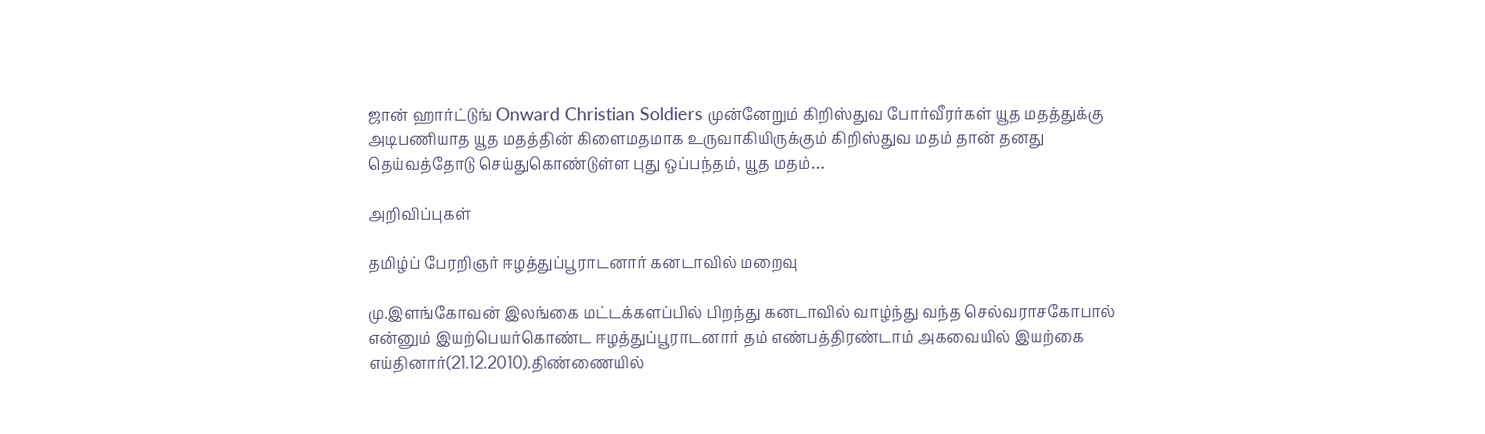ஜான் ஹார்ட்டுங் Onward Christian Soldiers முன்னேறும் கிறிஸ்துவ போர்வீரர்கள் யூத மதத்துக்கு அடிபணியாத யூத மதத்தின் கிளைமதமாக உருவாகியிருக்கும் கிறிஸ்துவ மதம் தான் தனது தெய்வத்தோடு செய்துகொண்டுள்ள புது ஒப்பந்தம், யூத மதம்…

அறிவிப்புகள்

தமிழ்ப் பேரறிஞர் ஈழத்துப்பூராடனார் கனடாவில் மறைவு

மு.இளங்கோவன் இலங்கை மட்டக்களப்பில் பிறந்து கனடாவில் வாழ்ந்து வந்த செல்வராசகோபால் என்னும் இயற்பெயர்கொண்ட ஈழத்துப்பூராடனார் தம் எண்பத்திரண்டாம் அகவையில் இயற்கை எய்தினார்(21.12.2010).திண்ணையில்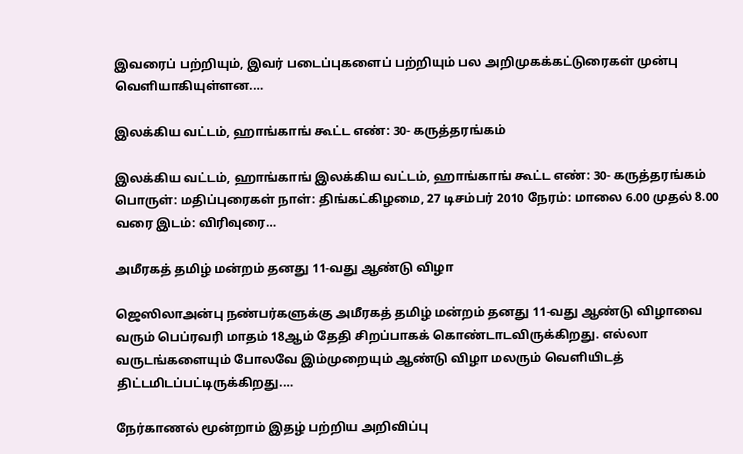இவரைப் பற்றியும், இவர் படைப்புகளைப் பற்றியும் பல அறிமுகக்கட்டுரைகள் முன்பு வெளியாகியுள்ளன.…

இலக்கிய வட்டம், ஹாங்காங் கூட்ட எண்: 30- கருத்தரங்கம்

இலக்கிய வட்டம், ஹாங்காங் இலக்கிய வட்டம், ஹாங்காங் கூட்ட எண்: 30- கருத்தரங்கம் பொருள்: மதிப்புரைகள் நாள்: திங்கட்கிழமை, 27 டிசம்பர் 2010 நேரம்: மாலை 6.00 முதல் 8.00 வரை இடம்: விரிவுரை…

அமீரகத் தமிழ் மன்றம் தனது 11-வது ஆண்டு விழா

ஜெஸிலாஅன்பு நண்பர்களுக்கு அமீரகத் தமிழ் மன்றம் தனது 11-வது ஆண்டு விழாவை வரும் பெப்ரவரி மாதம் 18ஆம் தேதி சிறப்பாகக் கொண்டாடவிருக்கிறது. எல்லா வருடங்களையும் போலவே இம்முறையும் ஆண்டு விழா மலரும் வெளியிடத் திட்டமிடப்பட்டிருக்கிறது.…

நேர்காணல் மூன்றாம் இதழ் பற்றிய அறிவிப்பு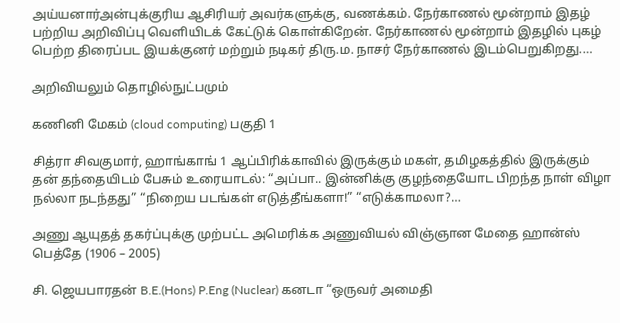அய்யனார்அன்புக்குரிய ஆசிரியர் அவர்களுக்கு, வணக்கம். நேர்காணல் மூன்றாம் இதழ் பற்றிய அறிவிப்பு வெளியிடக் கேட்டுக் கொள்கிறேன். நேர்காணல் மூன்றாம் இதழில் புகழ் பெற்ற திரைப்பட இயக்குனர் மற்றும் நடிகர் திரு.ம. நாசர் நேர்காணல் இடம்பெறுகிறது.…

அறிவியலும் தொழில்நுட்பமும்

கணினி மேகம் (cloud computing) பகுதி 1

சித்ரா சிவகுமார், ஹாங்காங் 1 ஆப்பிரிக்காவில் இருக்கும் மகள், தமிழகத்தில் இருக்கும் தன் தந்தையிடம் பேசும் உரையாடல்: “அப்பா.. இன்னிக்கு குழந்தையோட பிறந்த நாள் விழா நல்லா நடந்தது” “நிறைய படங்கள் எடுத்தீங்களா!” “எடுக்காமலா?…

அணு ஆயுதத் தகர்ப்புக்கு முற்பட்ட அமெரிக்க அணுவியல் விஞ்ஞான மேதை ஹான்ஸ் பெத்தே (1906 – 2005)

சி. ஜெயபாரதன் B.E.(Hons) P.Eng (Nuclear) கனடா “ஒருவர் அமைதி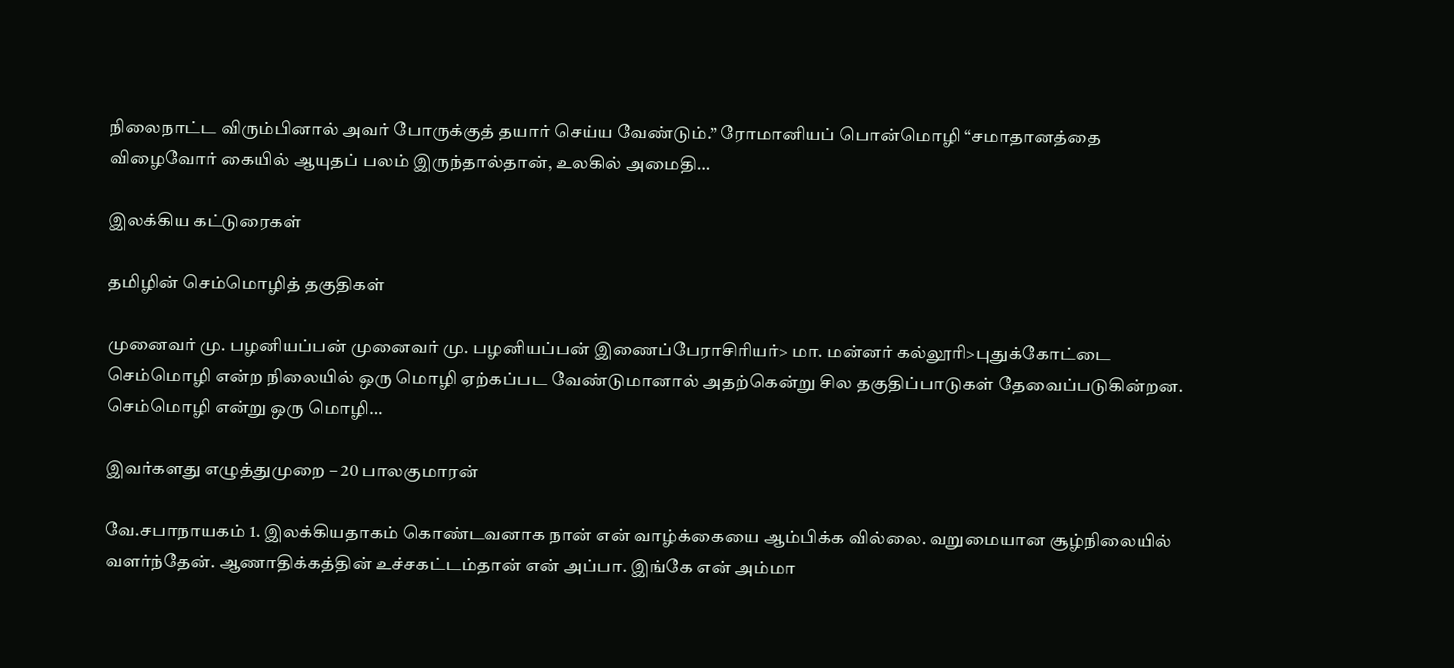நிலைநாட்ட விரும்பினால் அவர் போருக்குத் தயார் செய்ய வேண்டும்.” ரோமானியப் பொன்மொழி “சமாதானத்தை விழைவோர் கையில் ஆயுதப் பலம் இருந்தால்தான், உலகில் அமைதி…

இலக்கிய கட்டுரைகள்

தமிழின் செம்மொழித் தகுதிகள்

முனைவர் மு. பழனியப்பன் முனைவர் மு. பழனியப்பன் இணைப்பேராசிரியர்> மா. மன்னர் கல்லூரி>புதுக்கோட்டை செம்மொழி என்ற நிலையில் ஒரு மொழி ஏற்கப்பட வேண்டுமானால் அதற்கென்று சில தகுதிப்பாடுகள் தேவைப்படுகின்றன. செம்மொழி என்று ஒரு மொழி…

இவர்களது எழுத்துமுறை – 20 பாலகுமாரன்

வே.சபாநாயகம் 1. இலக்கியதாகம் கொண்டவனாக நான் என் வாழ்க்கையை ஆம்பிக்க வில்லை. வறுமையான சூழ்நிலையில் வளர்ந்தேன். ஆணாதிக்கத்தின் உச்சகட்டம்தான் என் அப்பா. இங்கே என் அம்மா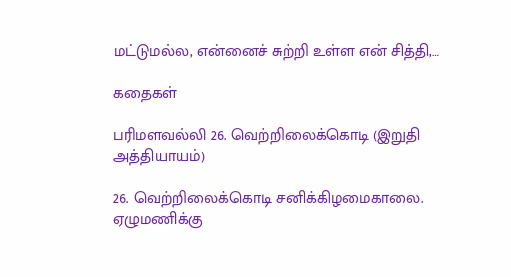மட்டுமல்ல, என்னைச் சுற்றி உள்ள என் சித்தி,…

கதைகள்

பரிமளவல்லி 26. வெற்றிலைக்கொடி (இறுதி அத்தியாயம்)

26. வெற்றிலைக்கொடி சனிக்கிழமைகாலை. ஏழுமணிக்கு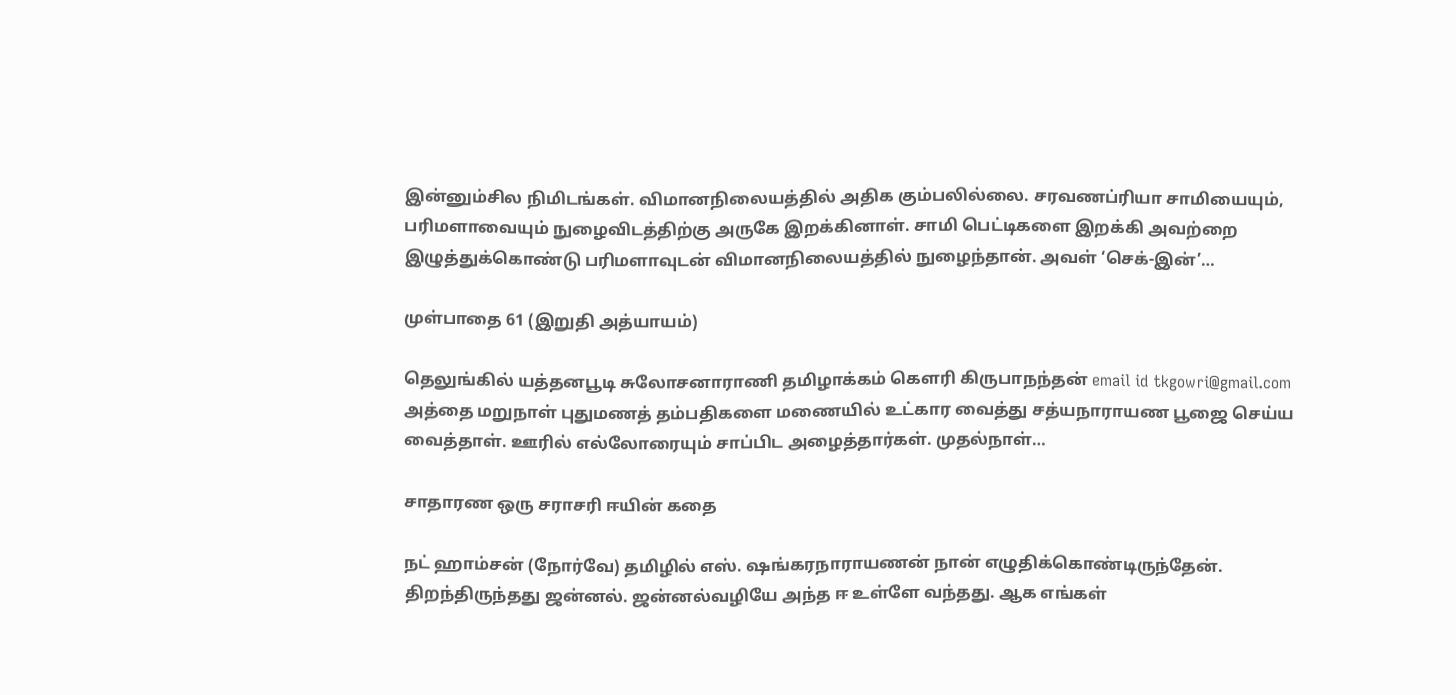இன்னும்சில நிமிடங்கள். விமானநிலையத்தில் அதிக கும்பலில்லை. சரவணப்ரியா சாமியையும், பரிமளாவையும் நுழைவிடத்திற்கு அருகே இறக்கினாள். சாமி பெட்டிகளை இறக்கி அவற்றை இழுத்துக்கொண்டு பரிமளாவுடன் விமானநிலையத்தில் நுழைந்தான். அவள் ‘செக்-இன்’…

முள்பாதை 61 (இறுதி அத்யாயம்)

தெலுங்கில் யத்தனபூடி சுலோசனாராணி தமிழாக்கம் கௌரி கிருபாநந்தன் email id tkgowri@gmail.com அத்தை மறுநாள் புதுமணத் தம்பதிகளை மணையில் உட்கார வைத்து சத்யநாராயண பூஜை செய்ய வைத்தாள். ஊரில் எல்லோரையும் சாப்பிட அழைத்தார்கள். முதல்நாள்…

சாதாரண ஒரு சராசரி ஈயின் கதை

நட் ஹாம்சன் (நோர்வே) தமிழில் எஸ். ஷங்கரநாராயணன் நான் எழுதிக்கொண்டிருந்தேன். திறந்திருந்தது ஜன்னல். ஜன்னல்வழியே அந்த ஈ உள்ளே வந்தது. ஆக எங்கள்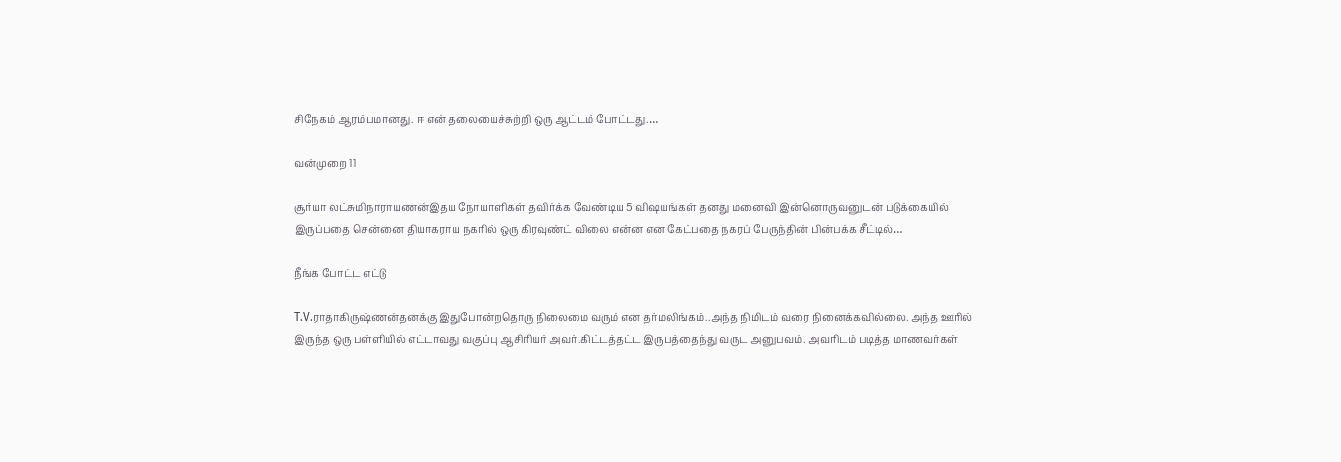சிநேகம் ஆரம்பமானது. ஈ என் தலையைச்சுற்றி ஒரு ஆட்டம் போட்டது.…

வன்முறை 11

சூர்யா லட்சுமிநாராயணன்இதய நோயாளிகள் தவிர்க்க வேண்டிய 5 விஷயங்கள் தனது மனைவி இன்னொருவனுடன் படுக்கையில் இருப்பதை சென்னை தியாகராய நகரில் ஒரு கிரவுண்ட் விலை என்ன என கேட்பதை நகரப் பேருந்தின் பின்பக்க சீட்டில்…

நீங்க போட்ட எட்டு

T.V.ராதாகிருஷ்ணன்தனக்கு இதுபோன்றதொரு நிலைமை வரும் என தர்மலிங்கம்..அந்த நிமிடம் வரை நினைக்கவில்லை. அந்த ஊரில் இருந்த ஒரு பள்ளியில் எட்டாவது வகுப்பு ஆசிரியர் அவர்.கிட்டத்தட்ட இருபத்தைந்து வருட அனுபவம். அவரிடம் படித்த மாணவர்கள்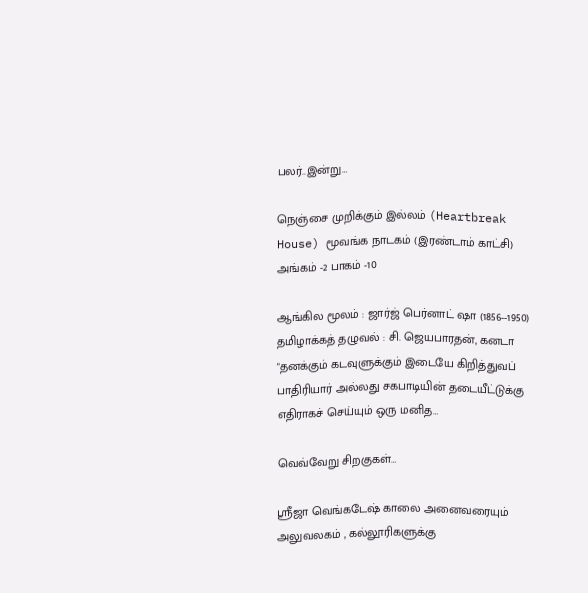பலர்..இன்று…

நெஞ்சை முறிக்கும் இல்லம் (Heartbreak House) மூவங்க நாடகம் (இரண்டாம் காட்சி) அங்கம் -2 பாகம் -10

ஆங்கில மூலம் : ஜார்ஜ் பெர்னாட் ஷா (1856--1950) தமிழாக்கத் தழுவல் : சி. ஜெயபாரதன், கனடா "தனக்கும் கடவுளுக்கும் இடையே கிறித்துவப் பாதிரியார் அல்லது சகபாடியின் தடையீட்டுக்கு எதிராகச் செய்யும் ஒரு மனித…

வெவ்வேறு சிறகுகள்…

ஸ்ரீஜா வெங்கடேஷ் காலை அனைவரையும் அலுவலகம் , கல்லூரிகளுக்கு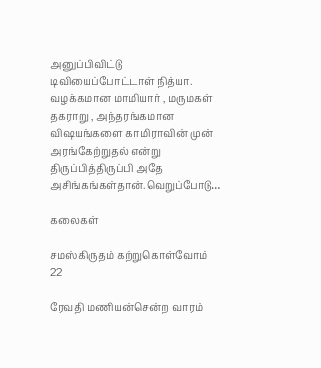அனுப்பிவிட்டு டிவியைப்போட்டாள் நித்யா. வழக்கமான மாமியார் , மருமகள் தகராறு , அந்தரங்கமான விஷயங்களை காமிராவின் முன் அரங்கேற்றுதல் என்று திருப்பித்திருப்பி அதே அசிங்கங்கள்தான்.வெறுப்போடு…

கலைகள்

சமஸ்கிருதம் கற்றுகொள்வோம் 22

ரேவதி மணியன்சென்ற வாரம்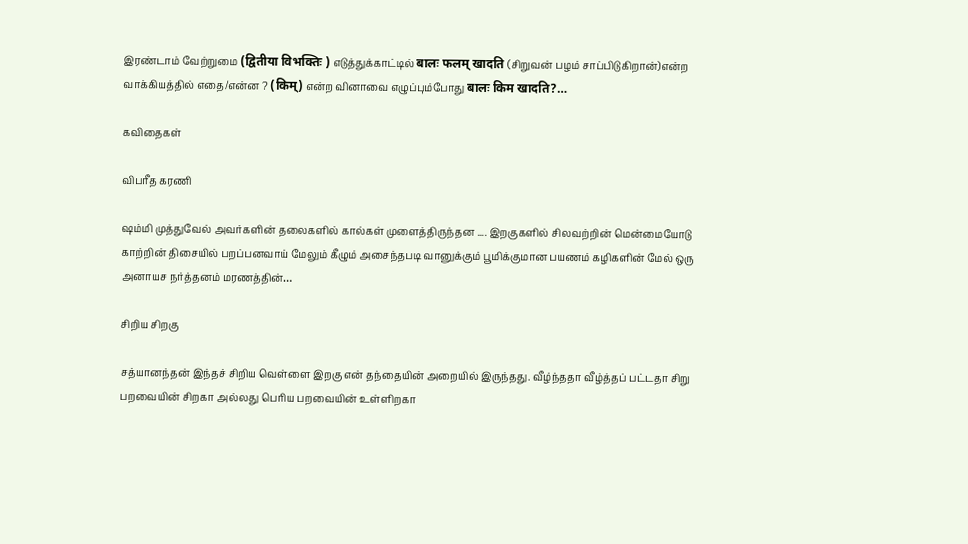இரண்டாம் வேற்றுமை (द्वितीया विभक्तिः ) எடுத்துக்காட்டில் बालः फलम् खादति (சிறுவன் பழம் சாப்பிடுகிறான்)என்ற வாக்கியத்தில் எதை/என்ன ? (किम्) என்ற வினாவை எழுப்பும்போது बालः किम खादति?…

கவிதைகள்

விபரீத கரணி

ஷம்மி முத்துவேல் அவர்களின் தலைகளில் கால்கள் முளைத்திருந்தன .... இறகுகளில் சிலவற்றின் மென்மையோடு காற்றின் திசையில் பறப்பனவாய் மேலும் கீழும் அசைந்தபடி வானுக்கும் பூமிக்குமான பயணம் கழிகளின் மேல் ஒரு அனாயச நர்த்தனம் மரணத்தின்…

சிறிய சிறகு

சத்யானந்தன் இந்தச் சிறிய வெள்ளை இறகு என் தந்தையின் அறையில் இருந்தது. வீழ்ந்ததா வீழ்த்தப் பட்டதா சிறு பறவையின் சிறகா அல்லது பெரிய பறவையின் உள்ளிறகா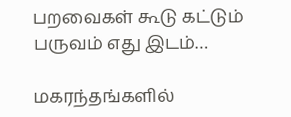பறவைகள் கூடு கட்டும் பருவம் எது இடம்…

மகரந்தங்களில்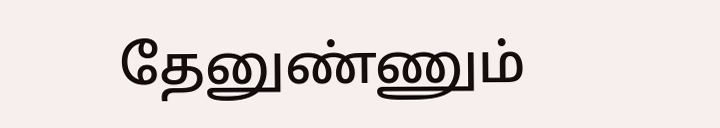தேனுண்ணும்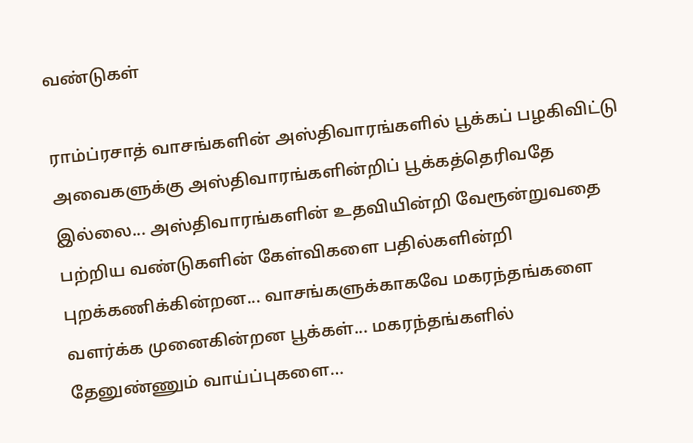வ‌ண்டுக‌ள்

ராம்ப்ர‌சாத் வாசங்களின் அஸ்திவாரங்களில் பூக்கப் பழகிவிட்டு அவைகளுக்கு அஸ்திவாரங்களின்றிப் பூக்கத்தெரிவதே இல்லை... அஸ்திவாரங்களின் உதவியின்றி வேரூன்றுவதை பற்றிய வண்டுகளின் கேள்விகளை பதில்களின்றி புறக்கணிக்கின்றன... வாசங்களுக்காகவே மகரந்தங்களை வளர்க்க முனைகின்றன பூக்கள்... மகரந்தங்களில் தேனுண்ணும் வாய்ப்புக‌ளை…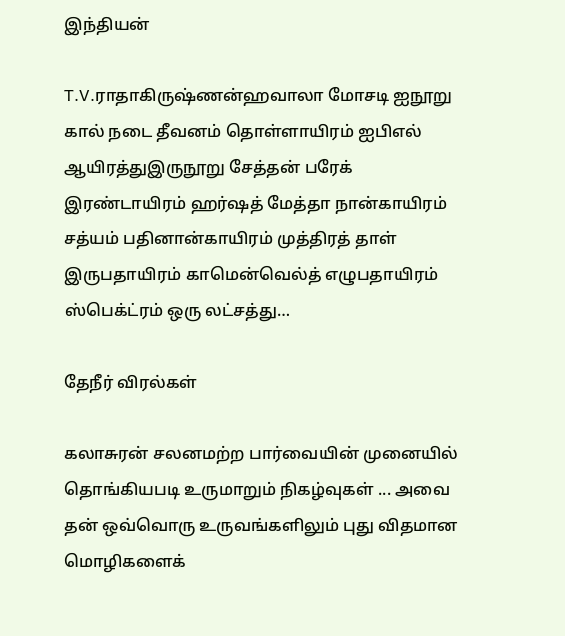இந்தியன்

T.V.ராதாகிருஷ்ணன்ஹவாலா மோசடி ஐநூறு கால் நடை தீவனம் தொள்ளாயிரம் ஐபிஎல் ஆயிரத்துஇருநூறு சேத்தன் பரேக் இரண்டாயிரம் ஹர்ஷத் மேத்தா நான்காயிரம் சத்யம் பதினான்காயிரம் முத்திரத் தாள் இருபதாயிரம் காமென்வெல்த் எழுபதாயிரம் ஸ்பெக்ட்ரம் ஒரு லட்சத்து…

தேநீர் விரல்கள்

கலாசுரன் சலனமற்ற பார்வையின் முனையில் தொங்கியபடி உருமாறும் நிகழ்வுகள் ... அவை தன் ஒவ்வொரு உருவங்களிலும் புது விதமான மொழிகளைக்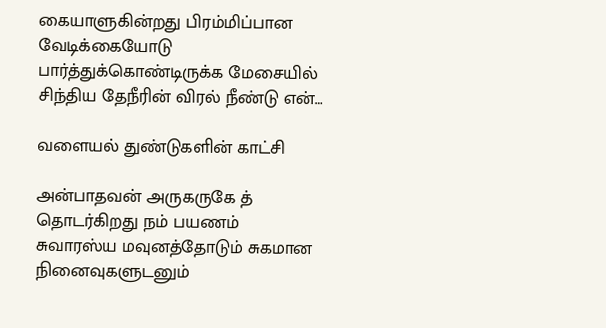கையாளுகின்றது பிரம்மிப்பான வேடிக்கையோடு பார்த்துக்கொண்டிருக்க மேசையில் சிந்திய தேநீரின் விரல் நீண்டு என்…

வளையல் துண்டுகளின் காட்சி

அன்பாதவன் அருகருகே த் தொடர்கிறது நம் பயணம் சுவாரஸ்ய மவுனத்தோடும் சுகமான நினைவுகளுடனும்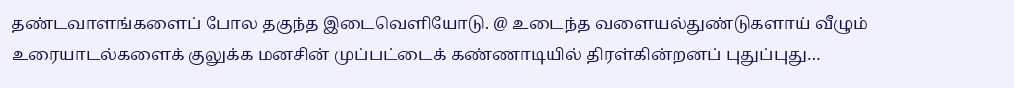தண்டவாளங்களைப் போல தகுந்த இடைவெளியோடு. @ உடைந்த வளையல்துண்டுகளாய் வீழும் உரையாடல்களைக் குலுக்க மனசின் முப்பட்டைக் கண்ணாடியில் திரள்கின்றனப் புதுப்புது…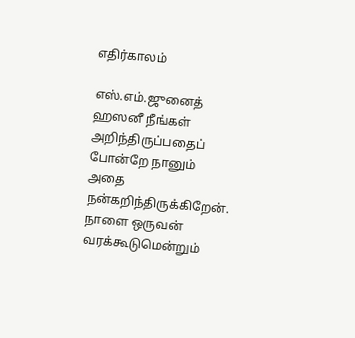எதிர்காலம்

எஸ்.எம்.ஜுனைத் ஹஸனீ நீங்கள் அறிந்திருப்பதைப் போன்றே நானும் அதை நன்கறிந்திருக்கிறேன். நாளை ஒருவன் வரக்கூடுமென்றும்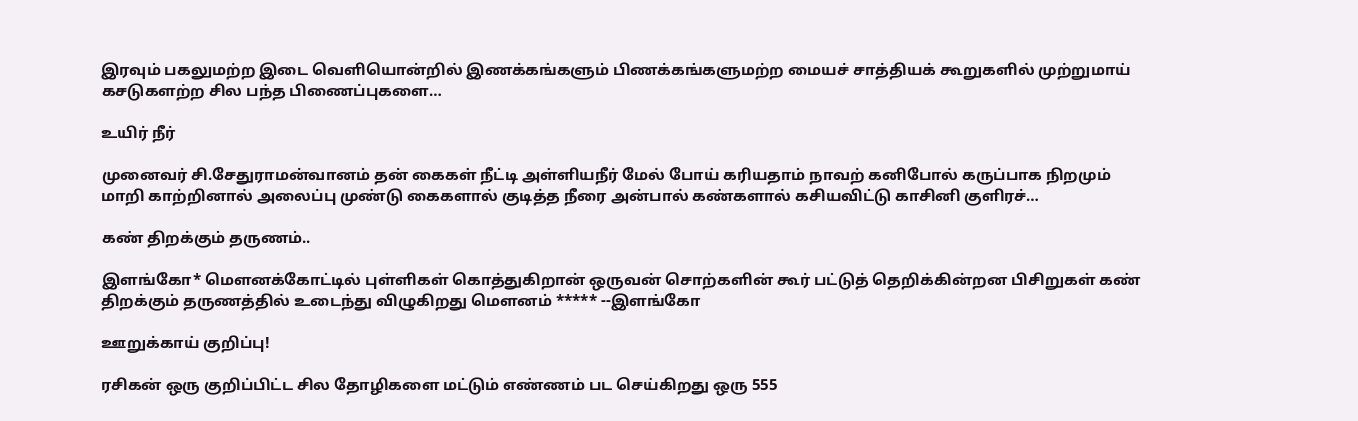இரவும் பகலுமற்ற இடை வெளியொன்றில் இணக்கங்களும் பிணக்கங்களுமற்ற மையச் சாத்தியக் கூறுகளில் முற்றுமாய் கசடுகளற்ற சில பந்த பிணைப்புகளை…

உயிர் நீர்

முனைவர் சி.சேதுராமன்வானம் தன் கைகள் நீட்டி அள்ளியநீர் மேல் போய் கரியதாம் நாவற் கனிபோல் கருப்பாக நிறமும் மாறி காற்றினால் அலைப்பு முண்டு கைகளால் குடித்த நீரை அன்பால் கண்களால் கசியவிட்டு காசினி குளிரச்…

கண் திறக்கும் தருணம்..

இளங்கோ* மௌனக்கோட்டில் புள்ளிகள் கொத்துகிறான் ஒருவன் சொற்களின் கூர் பட்டுத் தெறிக்கின்றன பிசிறுகள் கண் திறக்கும் தருணத்தில் உடைந்து விழுகிறது மௌனம் ***** --இளங்கோ

ஊறுக்காய் குறிப்பு!

ரசிகன் ஒரு குறிப்பிட்ட சில தோழிகளை மட்டும் எண்ணம் பட செய்கிறது ஒரு 555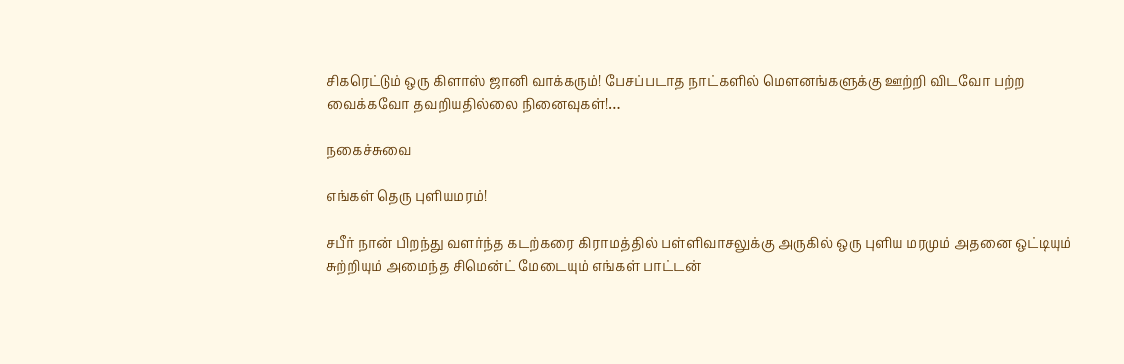சிகரெட்டும் ஒரு கிளாஸ் ஜானி வாக்கரும்! பேசப்படாத நாட்களில் மௌனங்களுக்கு ஊற்றி விடவோ பற்ற வைக்கவோ தவறியதில்லை நினைவுகள்!…

நகைச்சுவை

எங்கள் தெரு புளியமரம்!

சபீர் நான் பிறந்து வளர்ந்த கடற்கரை கிராமத்தில் பள்ளிவாசலுக்கு அருகில் ஒரு புளிய மரமும் அதனை ஒட்டியும் சுற்றியும் அமைந்த சிமென்ட் மேடையும் எங்கள் பாட்டன்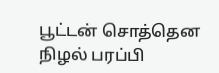பூட்டன் சொத்தென நிழல் பரப்பி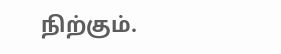நிற்கும்.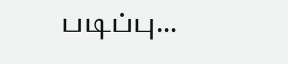படிப்பு…